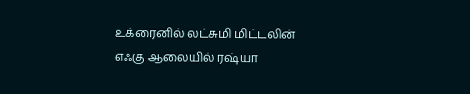உக்ரைனில் லட்சுமி மிட்டலின் எஃகு ஆலையில் ரஷ்யா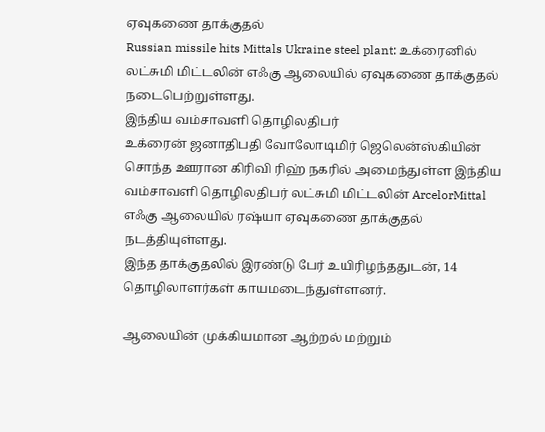ஏவுகணை தாக்குதல்
Russian missile hits Mittals Ukraine steel plant: உக்ரைனில் லட்சுமி மிட்டலின் எஃகு ஆலையில் ஏவுகணை தாக்குதல் நடைபெற்றுள்ளது.
இந்திய வம்சாவளி தொழிலதிபர்
உக்ரைன் ஜனாதிபதி வோலோடிமிர் ஜெலென்ஸ்கியின் சொந்த ஊரான கிரிவி ரிஹ் நகரில் அமைந்துள்ள இந்திய வம்சாவளி தொழிலதிபர் லட்சுமி மிட்டலின் ArcelorMittal எஃகு ஆலையில் ரஷ்யா ஏவுகணை தாக்குதல் நடத்தியுள்ளது.
இந்த தாக்குதலில் இரண்டு பேர் உயிரிழந்ததுடன், 14 தொழிலாளர்கள் காயமடைந்துள்ளனர்.

ஆலையின் முக்கியமான ஆற்றல் மற்றும்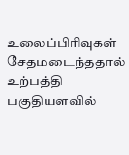உலைப்பிரிவுகள் சேதமடைந்ததால் உற்பத்தி பகுதியளவில்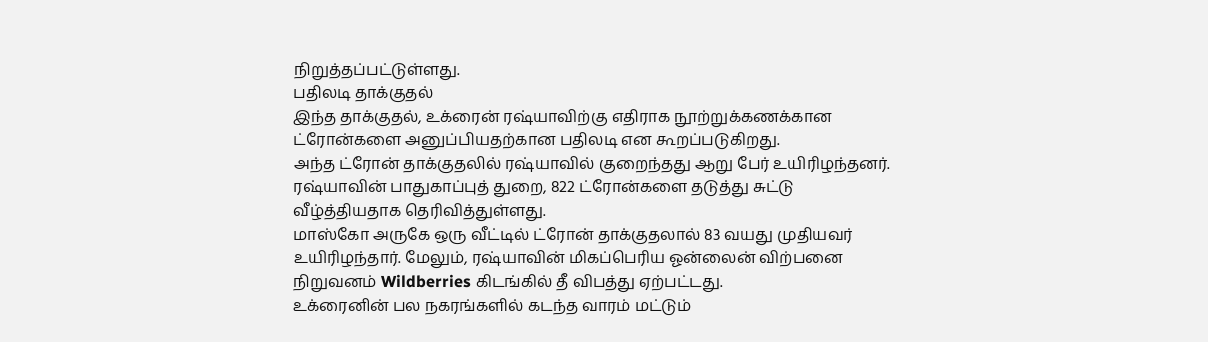நிறுத்தப்பட்டுள்ளது.
பதிலடி தாக்குதல்
இந்த தாக்குதல், உக்ரைன் ரஷ்யாவிற்கு எதிராக நூற்றுக்கணக்கான ட்ரோன்களை அனுப்பியதற்கான பதிலடி என கூறப்படுகிறது.
அந்த ட்ரோன் தாக்குதலில் ரஷ்யாவில் குறைந்தது ஆறு பேர் உயிரிழந்தனர். ரஷ்யாவின் பாதுகாப்புத் துறை, 822 ட்ரோன்களை தடுத்து சுட்டு வீழ்த்தியதாக தெரிவித்துள்ளது.
மாஸ்கோ அருகே ஒரு வீட்டில் ட்ரோன் தாக்குதலால் 83 வயது முதியவர் உயிரிழந்தார். மேலும், ரஷ்யாவின் மிகப்பெரிய ஓன்லைன் விற்பனை நிறுவனம் Wildberries கிடங்கில் தீ விபத்து ஏற்பட்டது.
உக்ரைனின் பல நகரங்களில் கடந்த வாரம் மட்டும்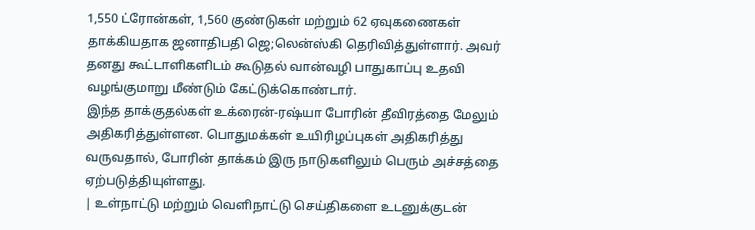1,550 ட்ரோன்கள், 1,560 குண்டுகள் மற்றும் 62 ஏவுகணைகள் தாக்கியதாக ஜனாதிபதி ஜெ;லென்ஸ்கி தெரிவித்துள்ளார். அவர் தனது கூட்டாளிகளிடம் கூடுதல் வான்வழி பாதுகாப்பு உதவி வழங்குமாறு மீண்டும் கேட்டுக்கொண்டார்.
இந்த தாக்குதல்கள் உக்ரைன்-ரஷ்யா போரின் தீவிரத்தை மேலும் அதிகரித்துள்ளன. பொதுமக்கள் உயிரிழப்புகள் அதிகரித்து வருவதால், போரின் தாக்கம் இரு நாடுகளிலும் பெரும் அச்சத்தை ஏற்படுத்தியுள்ளது.
| உள்நாட்டு மற்றும் வெளிநாட்டு செய்திகளை உடனுக்குடன்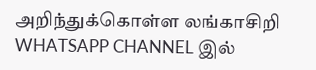அறிந்துக்கொள்ள லங்காசிறி WHATSAPP CHANNEL இல்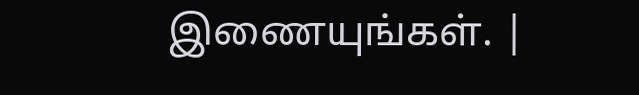இணையுங்கள். |